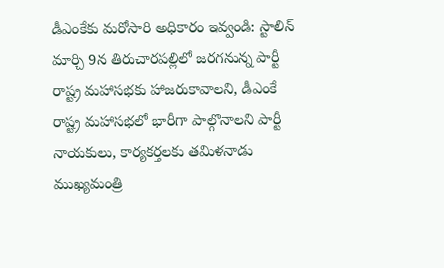డీఎంకేకు మరోసారి అధికారం ఇవ్వండి: స్టాలిన్
మార్చి 9న తిరుచారపల్లిలో జరగనున్న పార్టీ రాష్ట్ర మహాసభకు హాజరుకావాలని, డీఎంకే రాష్ట్ర మహాసభలో భారీగా పాల్గొనాలని పార్టీ నాయకులు, కార్యకర్తలకు తమిళనాడు ముఖ్యమంత్రి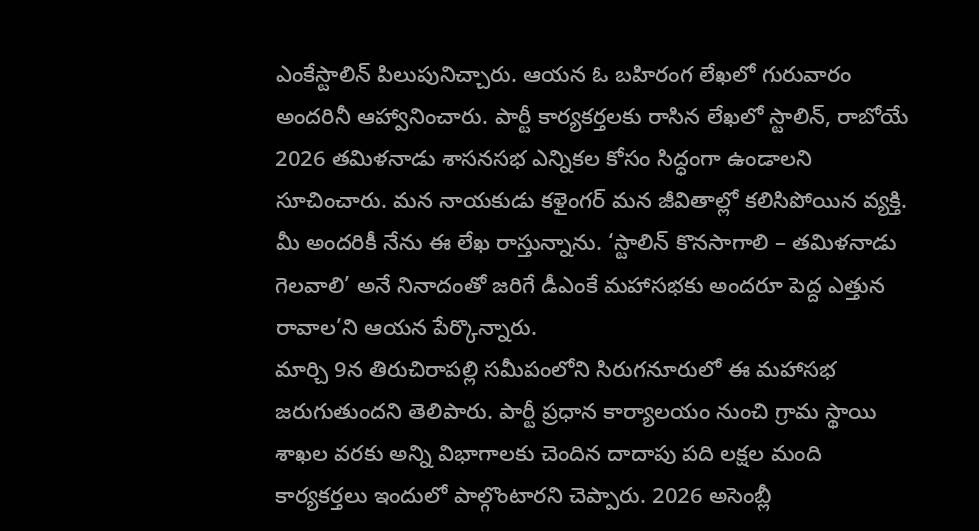ఎంకేస్టాలిన్ పిలుపునిచ్చారు. ఆయన ఓ బహిరంగ లేఖలో గురువారం అందరినీ ఆహ్వానించారు. పార్టీ కార్యకర్తలకు రాసిన లేఖలో స్టాలిన్, రాబోయే 2026 తమిళనాడు శాసనసభ ఎన్నికల కోసం సిద్ధంగా ఉండాలని సూచించారు. మన నాయకుడు కళైంగర్ మన జీవితాల్లో కలిసిపోయిన వ్యక్తి. మీ అందరికీ నేను ఈ లేఖ రాస్తున్నాను. ‘స్టాలిన్ కొనసాగాలి – తమిళనాడు గెలవాలి’ అనే నినాదంతో జరిగే డీఎంకే మహాసభకు అందరూ పెద్ద ఎత్తున రావాల’ని ఆయన పేర్కొన్నారు.
మార్చి 9న తిరుచిరాపల్లి సమీపంలోని సిరుగనూరులో ఈ మహాసభ జరుగుతుందని తెలిపారు. పార్టీ ప్రధాన కార్యాలయం నుంచి గ్రామ స్థాయి శాఖల వరకు అన్ని విభాగాలకు చెందిన దాదాపు పది లక్షల మంది కార్యకర్తలు ఇందులో పాల్గొంటారని చెప్పారు. 2026 అసెంబ్లీ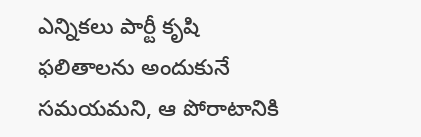ఎన్నికలు పార్టీ కృషి ఫలితాలను అందుకునే సమయమని, ఆ పోరాటానికి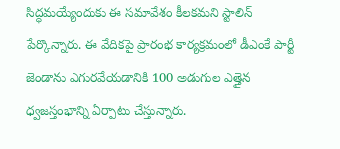సిద్ధమయ్యేందుకు ఈ సమావేశం కీలకమని స్టాలిన్ పేర్కొన్నారు. ఈ వేదికపై ప్రారంభ కార్యక్రమంలో డీఎంకే పార్టీ జెండాను ఎగురవేయడానికి 100 అడుగుల ఎత్తైన ధ్వజస్తంభాన్ని ఏర్పాటు చేస్తున్నారు.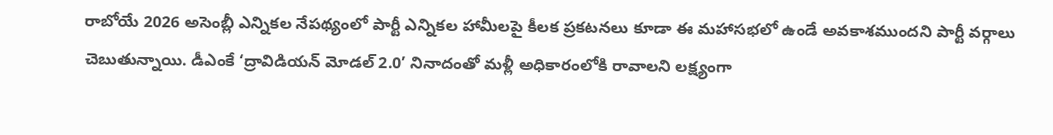రాబోయే 2026 అసెంబ్లీ ఎన్నికల నేపథ్యంలో పార్టీ ఎన్నికల హామీలపై కీలక ప్రకటనలు కూడా ఈ మహాసభలో ఉండే అవకాశముందని పార్టీ వర్గాలు చెబుతున్నాయి. డీఎంకే ‘ద్రావిడియన్ మోడల్ 2.0’ నినాదంతో మళ్లీ అధికారంలోకి రావాలని లక్ష్యంగా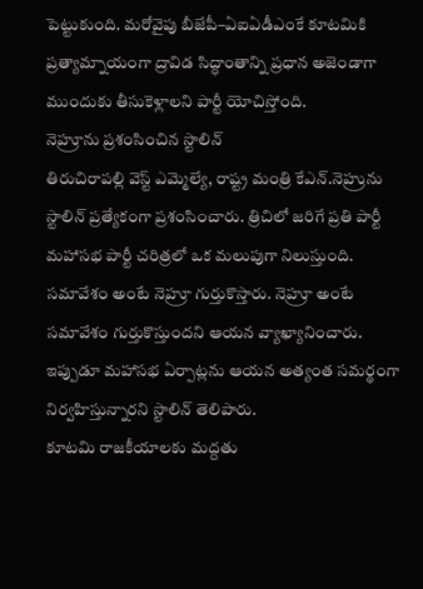పెట్టుకుంది. మరోవైపు బీజేపీ–ఏఐఏడీఎంకే కూటమికి ప్రత్యామ్నాయంగా ద్రావిడ సిద్ధాంతాన్ని ప్రధాన అజెండాగా ముందుకు తీసుకెళ్లాలని పార్టీ యోచిస్తోంది.
నెహ్రూను ప్రశంసించిన స్టాలిన్
తిరుచిరాపల్లి వెస్ట్ ఎమ్మెల్యే, రాష్ట్ర మంత్రి కేఎన్.నెహ్రును స్టాలిన్ ప్రత్యేకంగా ప్రశంసించారు. త్రిచిలో జరిగే ప్రతి పార్టీ మహాసభ పార్టీ చరిత్రలో ఒక మలుపుగా నిలుస్తుంది. సమావేశం అంటే నెహ్రూ గుర్తుకొస్తారు. నెహ్రూ అంటే సమావేశం గుర్తుకొస్తుందని ఆయన వ్యాఖ్యానించారు. ఇప్పుడూ మహాసభ ఏర్పాట్లను ఆయన అత్యంత సమర్థంగా నిర్వహిస్తున్నారని స్టాలిన్ తెలిపారు.
కూటమి రాజకీయాలకు మద్దతు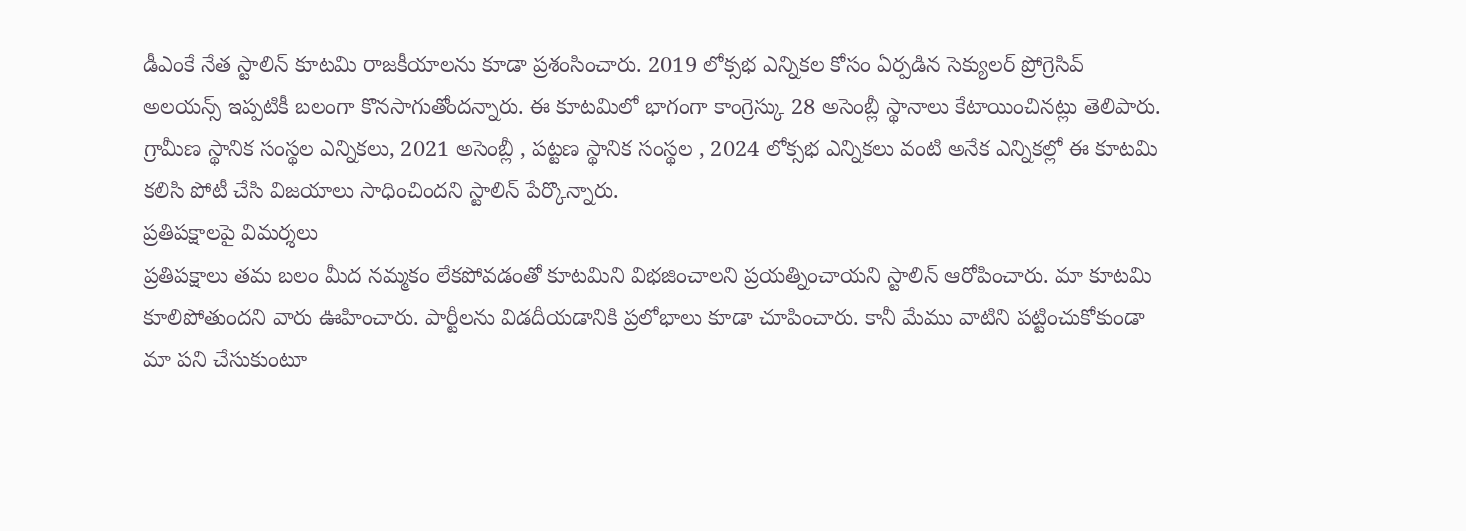డీఎంకే నేత స్టాలిన్ కూటమి రాజకీయాలను కూడా ప్రశంసించారు. 2019 లోక్సభ ఎన్నికల కోసం ఏర్పడిన సెక్యులర్ ప్రోగ్రెసివ్ అలయన్స్ ఇప్పటికీ బలంగా కొనసాగుతోందన్నారు. ఈ కూటమిలో భాగంగా కాంగ్రెస్కు 28 అసెంబ్లీ స్థానాలు కేటాయించినట్లు తెలిపారు. గ్రామీణ స్థానిక సంస్థల ఎన్నికలు, 2021 అసెంబ్లీ , పట్టణ స్థానిక సంస్థల , 2024 లోక్సభ ఎన్నికలు వంటి అనేక ఎన్నికల్లో ఈ కూటమి కలిసి పోటీ చేసి విజయాలు సాధించిందని స్టాలిన్ పేర్కొన్నారు.
ప్రతిపక్షాలపై విమర్శలు
ప్రతిపక్షాలు తమ బలం మీద నమ్మకం లేకపోవడంతో కూటమిని విభజించాలని ప్రయత్నించాయని స్టాలిన్ ఆరోపించారు. మా కూటమి కూలిపోతుందని వారు ఊహించారు. పార్టీలను విడదీయడానికి ప్రలోభాలు కూడా చూపించారు. కానీ మేము వాటిని పట్టించుకోకుండా మా పని చేసుకుంటూ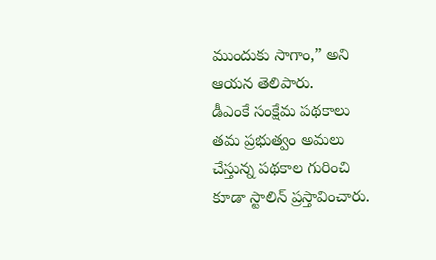ముందుకు సాగాం,” అని ఆయన తెలిపారు.
డీఎంకే సంక్షేమ పథకాలు
తమ ప్రభుత్వం అమలు చేస్తున్న పథకాల గురించి కూడా స్టాలిన్ ప్రస్తావించారు.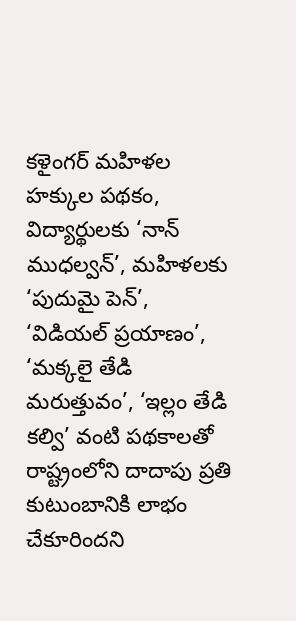కళైంగర్ మహిళల హక్కుల పథకం, విద్యార్థులకు ‘నాన్ ముధల్వన్’, మహిళలకు ‘పుదుమై పెన్’, ‘విడియల్ ప్రయాణం’, ‘మక్కలై తేడి మరుత్తువం’, ‘ఇల్లం తేడి కల్వి’ వంటి పథకాలతో రాష్ట్రంలోని దాదాపు ప్రతి కుటుంబానికి లాభం చేకూరిందని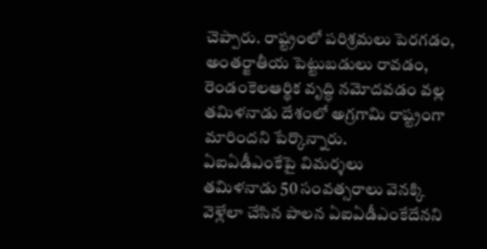చెప్పారు. రాష్ట్రంలో పరిశ్రమలు పెరగడం, అంతర్జాతీయ పెట్టుబడులు రావడం, రెండంకెలఆర్థిక వృద్ధి నమోదవడం వల్ల తమిళనాడు దేశంలో అగ్రగామి రాష్ట్రంగా మారిందని పేర్కొన్నారు.
ఏఐఏడీఎంకేపై విమర్శలు
తమిళనాడు 50 సంవత్సరాలు వెనక్కి వెళ్లేలా చేసిన పాలన ఏఐఏడీఎంకేదేనని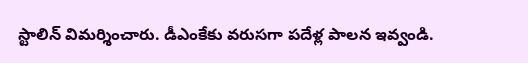స్టాలిన్ విమర్శించారు. డీఎంకేకు వరుసగా పదేళ్ల పాలన ఇవ్వండి.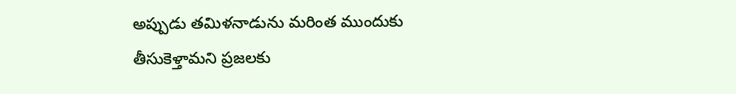అప్పుడు తమిళనాడును మరింత ముందుకు తీసుకెళ్తామని ప్రజలకు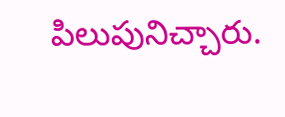పిలుపునిచ్చారు.